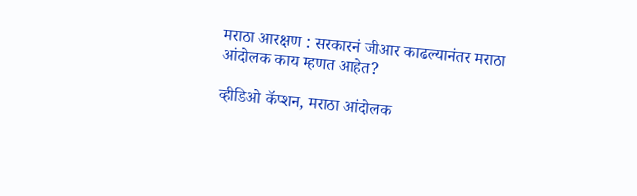मराठा आरक्षण : सरकारनं जीआर काढल्यानंतर मराठा आंदोलक काय म्हणत आहेत?

व्हीडिओ कॅप्शन, मराठा आंदोलक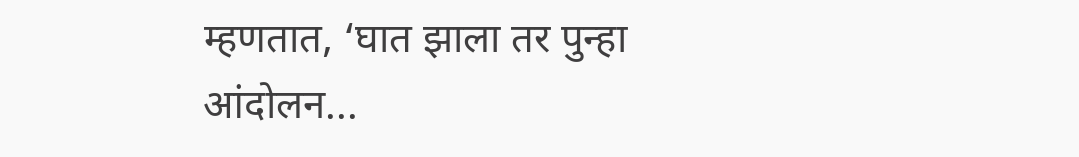म्हणतात, ‘घात झाला तर पुन्हा आंदोलन...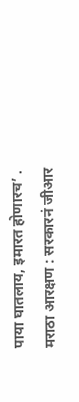पाया घातलाय, इमारत होणारच’ .
मराठा आरक्षण : सरकारनं जीआर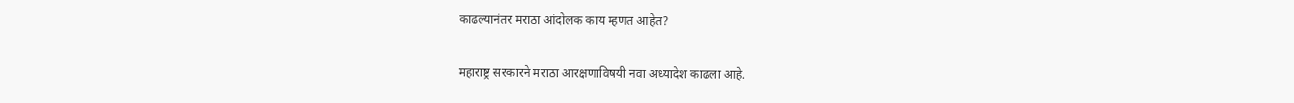काढल्यानंतर मराठा आंदोलक काय म्हणत आहेत?

महाराष्ट्र सरकारने मराठा आरक्षणाविषयी नवा अध्यादेश काढला आहे.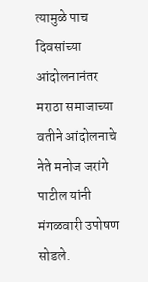त्यामुळे पाच दिवसांच्या आंदोलनानंतर मराठा समाजाच्या वतीने आंदोलनाचे नेते मनोज जरांगे पाटील यांनी मंगळवारी उपोषण सोडले.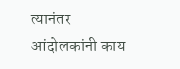त्यानंतर आंदोलकांनी काय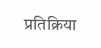प्रतिक्रिया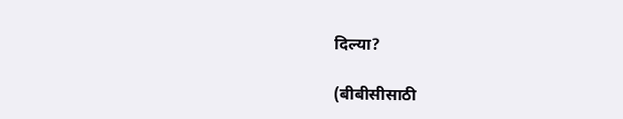दिल्या?

(बीबीसीसाठी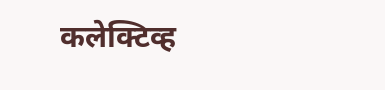कलेक्टिव्ह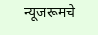न्यूजरूमचे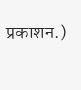प्रकाशन.)